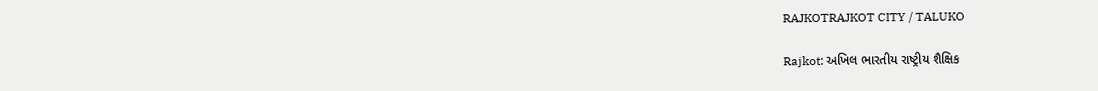RAJKOTRAJKOT CITY / TALUKO

Rajkot: અખિલ ભારતીય રાષ્ટ્રીય શૈક્ષિક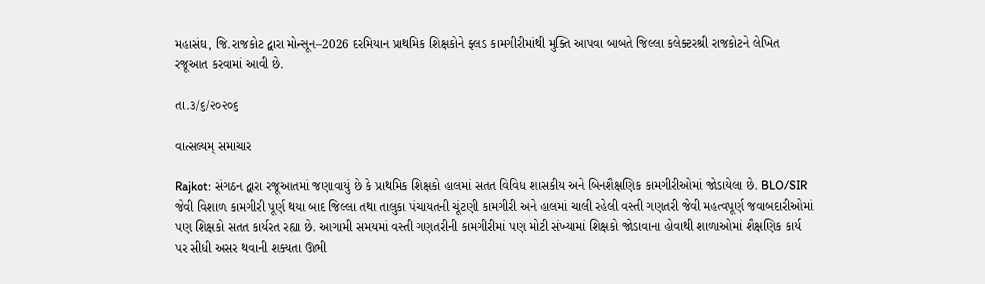મહાસંઘ, જિ.રાજકોટ દ્વારા મોન્સૂન–2026 દરમિયાન પ્રાથમિક શિક્ષકોને ફ્લડ કામગીરીમાંથી મુક્તિ આપવા બાબતે જિલ્લા કલેક્ટરશ્રી રાજકોટને લેખિત રજૂઆત કરવામાં આવી છે.

તા.૩/૬/૨૦૨૦૬

વાત્સલ્યમ્ સમાચાર

Rajkot: સંગઠન દ્વારા રજૂઆતમાં જણાવાયું છે કે પ્રાથમિક શિક્ષકો હાલમાં સતત વિવિધ શાસકીય અને બિનશૈક્ષણિક કામગીરીઓમાં જોડાયેલા છે. BLO/SIR જેવી વિશાળ કામગીરી પૂર્ણ થયા બાદ જિલ્લા તથા તાલુકા પંચાયતની ચૂંટણી કામગીરી અને હાલમાં ચાલી રહેલી વસ્તી ગણતરી જેવી મહત્વપૂર્ણ જવાબદારીઓમાં પણ શિક્ષકો સતત કાર્યરત રહ્યા છે. આગામી સમયમાં વસ્તી ગણતરીની કામગીરીમાં પણ મોટી સંખ્યામાં શિક્ષકો જોડાવાના હોવાથી શાળાઓમાં શૈક્ષણિક કાર્ય પર સીધી અસર થવાની શક્યતા ઊભી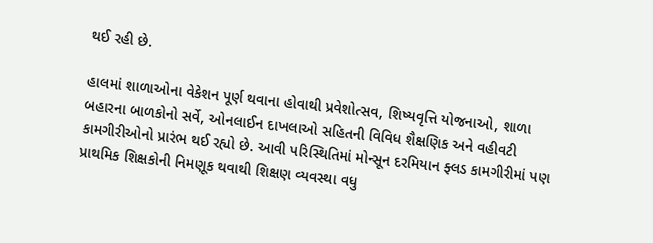થઈ રહી છે.

હાલમાં શાળાઓના વેકેશન પૂર્ણ થવાના હોવાથી પ્રવેશોત્સવ, શિષ્યવૃત્તિ યોજનાઓ, શાળા બહારના બાળકોનો સર્વે, ઓનલાઈન દાખલાઓ સહિતની વિવિધ શૈક્ષણિક અને વહીવટી કામગીરીઓનો પ્રારંભ થઈ રહ્યો છે. આવી પરિસ્થિતિમાં મોન્સૂન દરમિયાન ફ્લડ કામગીરીમાં પણ પ્રાથમિક શિક્ષકોની નિમણૂક થવાથી શિક્ષણ વ્યવસ્થા વધુ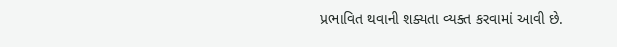પ્રભાવિત થવાની શક્યતા વ્યક્ત કરવામાં આવી છે.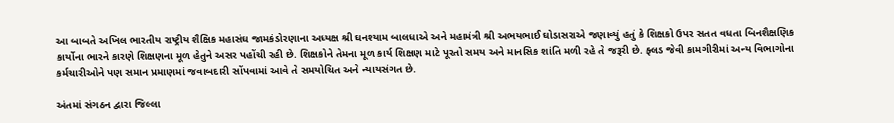આ બાબતે અખિલ ભારતીય રાષ્ટ્રીય શૈક્ષિક મહાસંઘ જામકંડોરણાના અધ્યક્ષ શ્રી ઘનશ્યામ બાલધાએ અને મહામંત્રી શ્રી અભયભાઈ ઘોડાસરાએ જણાવ્યું હતું કે શિક્ષકો ઉપર સતત વધતા બિનશૈક્ષણિક કાર્યોના ભારને કારણે શિક્ષણના મૂળ હેતુને અસર પહોંચી રહી છે. શિક્ષકોને તેમના મૂળ કાર્ય શિક્ષણ માટે પૂરતો સમય અને માનસિક શાંતિ મળી રહે તે જરૂરી છે. ફ્લડ જેવી કામગીરીમાં અન્ય વિભાગોના કર્મચારીઓને પણ સમાન પ્રમાણમાં જવાબદારી સોંપવામાં આવે તે સમયોચિત અને ન્યાયસંગત છે.

અંતમાં સંગઠન દ્વારા જિલ્લા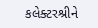કલેક્ટરશ્રીને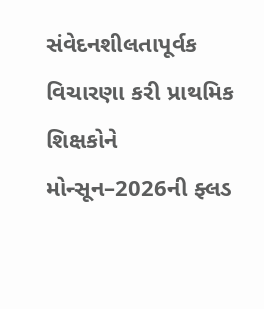સંવેદનશીલતાપૂર્વક વિચારણા કરી પ્રાથમિક શિક્ષકોને મોન્સૂન–2026ની ફ્લડ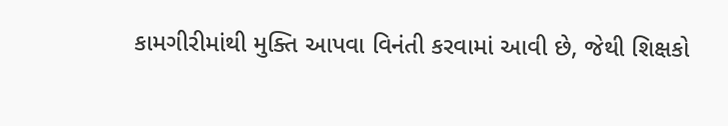કામગીરીમાંથી મુક્તિ આપવા વિનંતી કરવામાં આવી છે, જેથી શિક્ષકો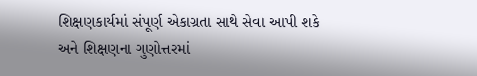શિક્ષણકાર્યમાં સંપૂર્ણ એકાગ્રતા સાથે સેવા આપી શકે અને શિક્ષણના ગુણોત્તરમાં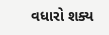વધારો શક્ય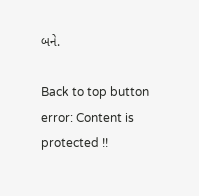બને.

Back to top button
error: Content is protected !!